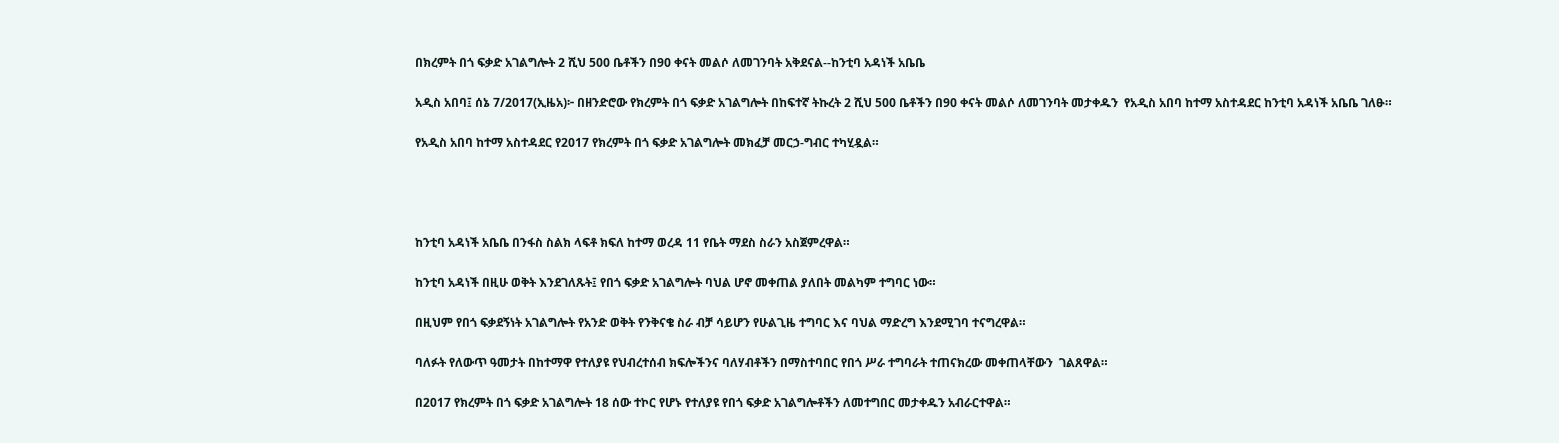በክረምት በጎ ፍቃድ አገልግሎት 2 ሺህ 500 ቤቶችን በ90 ቀናት መልሶ ለመገንባት አቅደናል--ከንቲባ አዳነች አቤቤ

አዲስ አበባ፤ ሰኔ 7/2017(ኢዜአ)፦ በዘንድሮው የክረምት በጎ ፍቃድ አገልግሎት በከፍተኛ ትኩረት 2 ሺህ 500 ቤቶችን በ90 ቀናት መልሶ ለመገንባት መታቀዱን  የአዲስ አበባ ከተማ አስተዳደር ከንቲባ አዳነች አቤቤ ገለፁ።

የአዲስ አበባ ከተማ አስተዳደር የ2017 የክረምት በጎ ፍቃድ አገልግሎት መክፈቻ መርኃ-ግብር ተካሂዷል።




ከንቲባ አዳነች አቤቤ በንፋስ ስልክ ላፍቶ ክፍለ ከተማ ወረዳ 11 የቤት ማደስ ስራን አስጀምረዋል።

ከንቲባ አዳነች በዚሁ ወቅት እንደገለጹት፤ የበጎ ፍቃድ አገልግሎት ባህል ሆኖ መቀጠል ያለበት መልካም ተግባር ነው።

በዚህም የበጎ ፍቃደኝነት አገልግሎት የአንድ ወቅት የንቅናቄ ስራ ብቻ ሳይሆን የሁልጊዜ ተግባር እና ባህል ማድረግ እንደሚገባ ተናግረዋል።

ባለፉት የለውጥ ዓመታት በከተማዋ የተለያዩ የህብረተሰብ ክፍሎችንና ባለሃብቶችን በማስተባበር የበጎ ሥራ ተግባራት ተጠናክረው መቀጠላቸውን  ገልጸዋል።

በ2017 የክረምት በጎ ፍቃድ አገልግሎት 18 ሰው ተኮር የሆኑ የተለያዩ የበጎ ፍቃድ አገልግሎቶችን ለመተግበር መታቀዱን አብራርተዋል።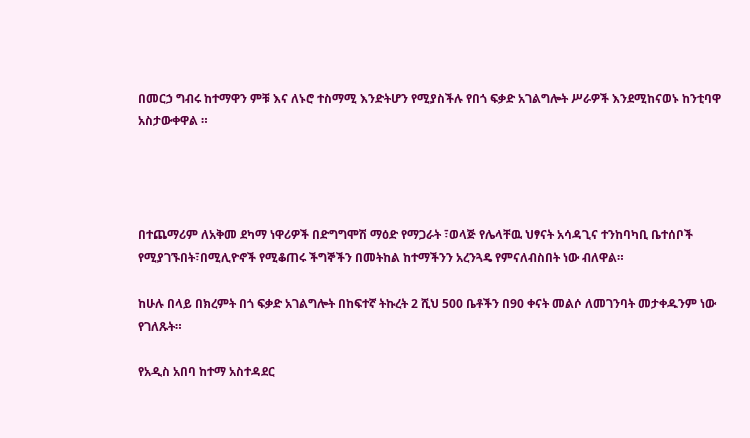በመርኃ ግብሩ ከተማዋን ምቹ እና ለኑሮ ተስማሚ እንድትሆን የሚያስችሉ የበጎ ፍቃድ አገልግሎት ሥራዎች እንደሚከናወኑ ከንቲባዋ አስታውቀዋል ።




በተጨማሪም ለአቅመ ደካማ ነዋሪዎች በድግግሞሽ ማዕድ የማጋራት ፣ወላጅ የሌላቸዉ ህፃናት አሳዳጊና ተንከባካቢ ቤተሰቦች የሚያገኙበት፣በሚሊዮኖች የሚቆጠሩ ችግኞችን በመትከል ከተማችንን አረንጓዴ የምናለብስበት ነው ብለዋል።

ከሁሉ በላይ በክረምት በጎ ፍቃድ አገልግሎት በከፍተኛ ትኩረት 2 ሺህ 500 ቤቶችን በ90 ቀናት መልሶ ለመገንባት መታቀዱንም ነው የገለጹት።

የአዲስ አበባ ከተማ አስተዳደር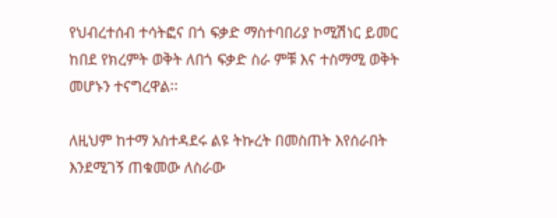የህብረተሰብ ተሳትፎና በጎ ፍቃድ ማስተባበሪያ ኮሚሽነር ይመር ከበደ የክረምት ወቅት ለበጎ ፍቃድ ስራ ምቹ እና ተስማሚ ወቅት መሆኑን ተናግረዋል፡፡

ለዚህም ከተማ አስተዳደሩ ልዩ ትኩረት በመስጠት እየሰራበት እንደሚገኝ ጠቁመው ለስራው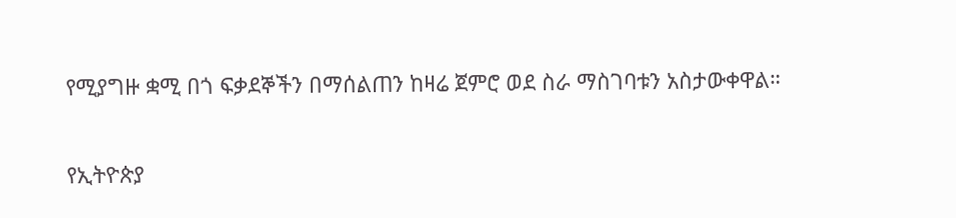የሚያግዙ ቋሚ በጎ ፍቃደኞችን በማሰልጠን ከዛሬ ጀምሮ ወደ ስራ ማስገባቱን አስታውቀዋል።

የኢትዮጵያ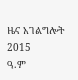ዜና አገልግሎት
2015
ዓ.ም